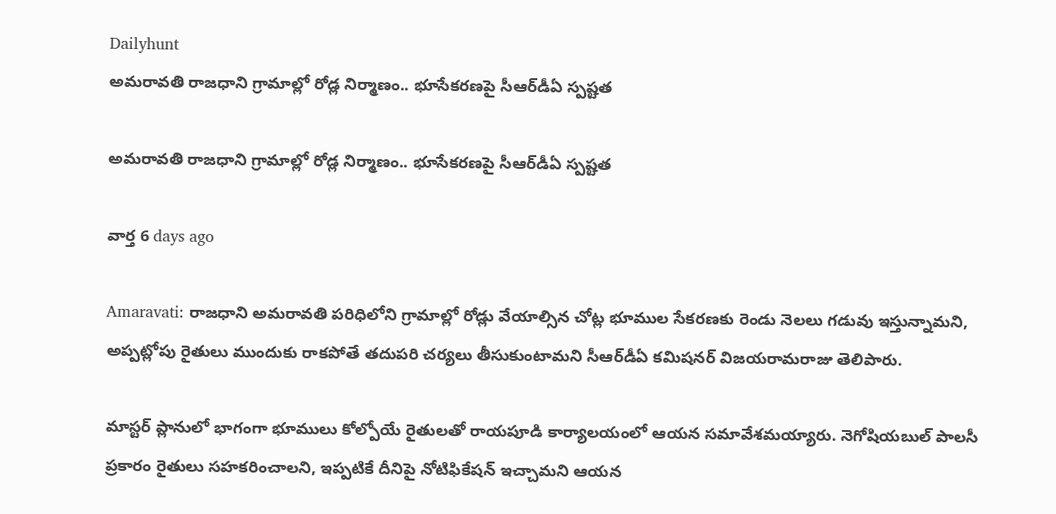Dailyhunt
అమరావతి రాజధాని గ్రామాల్లో రోడ్ల నిర్మాణం.. భూసేకరణపై సీఆర్‌డీఏ స్పష్టత

అమరావతి రాజధాని గ్రామాల్లో రోడ్ల నిర్మాణం.. భూసేకరణపై సీఆర్‌డీఏ స్పష్టత

వార్త 6 days ago

Amaravati: రాజధాని అమరావతి పరిధిలోని గ్రామాల్లో రోడ్లు వేయాల్సిన చోట్ల భూముల సేకరణకు రెండు నెలలు గడువు ఇస్తున్నామని, అప్పట్లోపు రైతులు ముందుకు రాకపోతే తదుపరి చర్యలు తీసుకుంటామని సీఆర్‌డీఏ కమిషనర్ విజయరామరాజు తెలిపారు.

మాస్టర్ ప్లానులో భాగంగా భూములు కోల్పోయే రైతులతో రాయపూడి కార్యాలయంలో ఆయన సమావేశమయ్యారు. నెగోషియబుల్ పాలసీ ప్రకారం రైతులు సహకరించాలని, ఇప్పటికే దీనిపై నోటిఫికేషన్ ఇచ్చామని ఆయన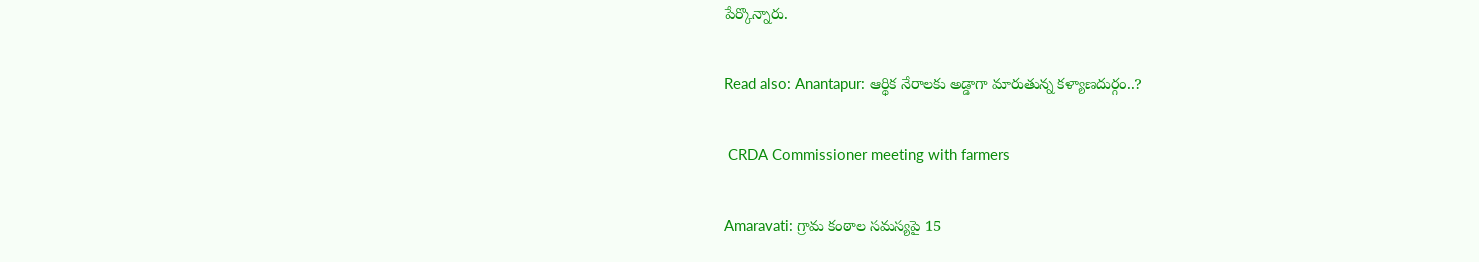పేర్కొన్నారు.

Read also: Anantapur: ఆర్థిక నేరాలకు అడ్డాగా మారుతున్న కళ్యాణదుర్గం..?

 CRDA Commissioner meeting with farmers

Amaravati: గ్రామ కంఠాల సమస్యపై 15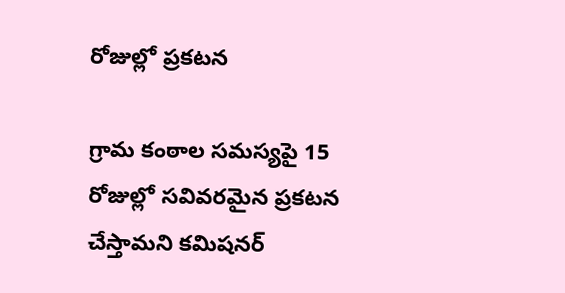రోజుల్లో ప్రకటన

గ్రామ కంఠాల సమస్యపై 15 రోజుల్లో సవివరమైన ప్రకటన చేస్తామని కమిషనర్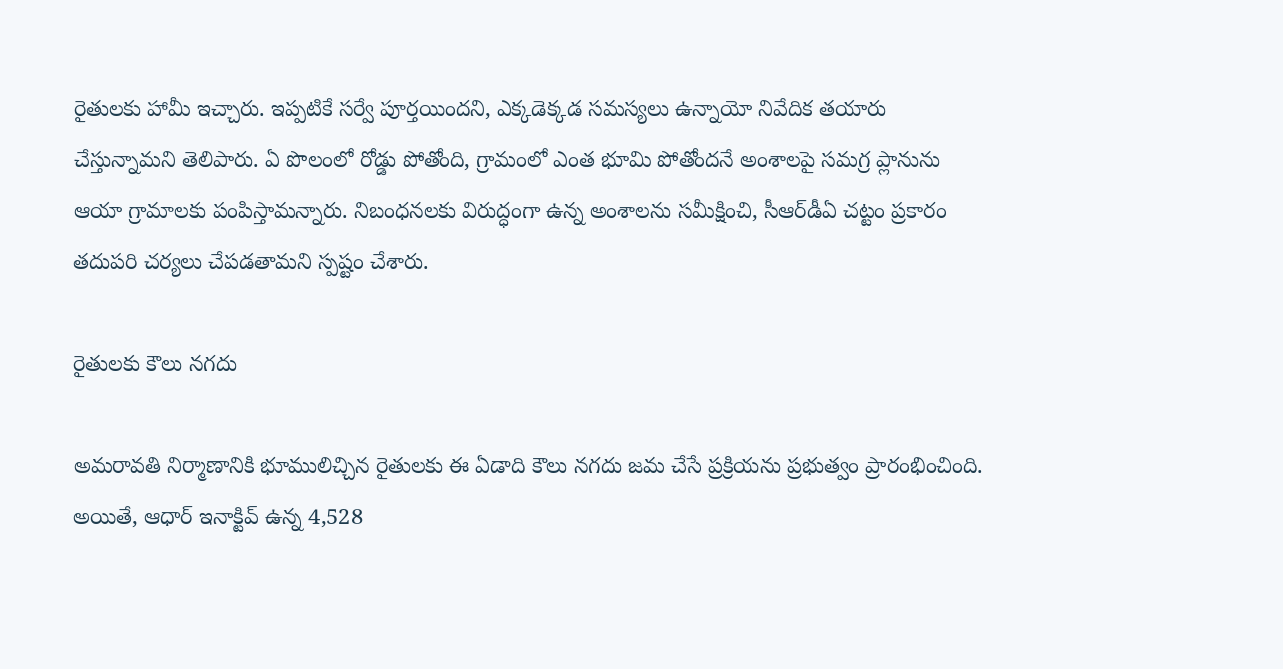రైతులకు హామీ ఇచ్చారు. ఇప్పటికే సర్వే పూర్తయిందని, ఎక్కడెక్కడ సమస్యలు ఉన్నాయో నివేదిక తయారు చేస్తున్నామని తెలిపారు. ఏ పొలంలో రోడ్డు పోతోంది, గ్రామంలో ఎంత భూమి పోతోందనే అంశాలపై సమగ్ర ప్లానును ఆయా గ్రామాలకు పంపిస్తామన్నారు. నిబంధనలకు విరుద్ధంగా ఉన్న అంశాలను సమీక్షించి, సీఆర్‌డీఏ చట్టం ప్రకారం తదుపరి చర్యలు చేపడతామని స్పష్టం చేశారు.

రైతులకు కౌలు నగదు

అమరావతి నిర్మాణానికి భూములిచ్చిన రైతులకు ఈ ఏడాది కౌలు నగదు జమ చేసే ప్రక్రియను ప్రభుత్వం ప్రారంభించింది. అయితే, ఆధార్ ఇనాక్టివ్ ఉన్న 4,528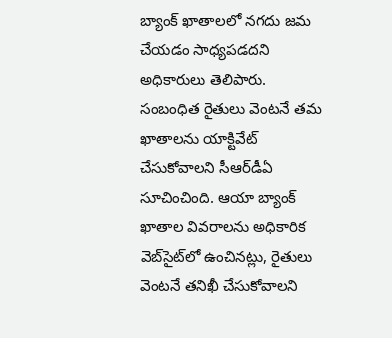బ్యాంక్ ఖాతాలలో నగదు జమ చేయడం సాధ్యపడదని అధికారులు తెలిపారు. సంబంధిత రైతులు వెంటనే తమ ఖాతాలను యాక్టివేట్ చేసుకోవాలని సీఆర్‌డీఏ సూచించింది. ఆయా బ్యాంక్ ఖాతాల వివరాలను అధికారిక వెబ్‌సైట్‌లో ఉంచినట్లు, రైతులు వెంటనే తనిఖీ చేసుకోవాలని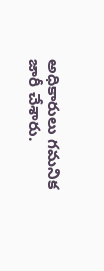అధికారులు గమనిక జారీ చేశారు.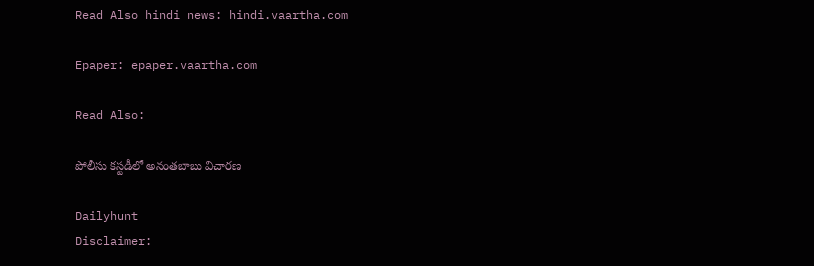Read Also hindi news: hindi.vaartha.com

Epaper: epaper.vaartha.com

Read Also:

పోలీసు కస్టడీలో అనంతబాబు విచారణ

Dailyhunt
Disclaimer: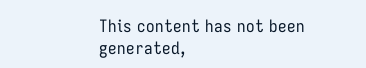This content has not been generated,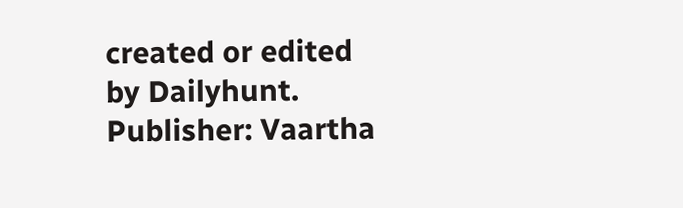created or edited by Dailyhunt. Publisher: Vaartha